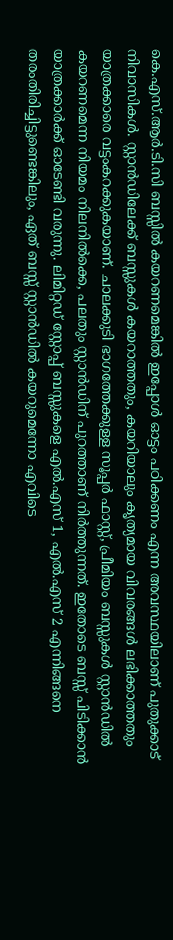കെ.എസ്.ആർ.ടി.സി ബസ്സിൽ കയറണമെങ്കിൽ ഇപ്പോൾ ഓട്ടം പഠിക്കണം എന്ന അവസ്ഥയിലാണ് പുതുക്കാട് നിവാസികൾ. സ്റ്റാൻഡിലേക്ക് ബസ്സുകൾ കയറാത്തതും, കയറിയാലും കൃത്യമായ വിവരങ്ങൾ ലഭിക്കാത്തതും യാത്രക്കാരെ വട്ടംകറക്കുകയാണ്. ചാലക്കുടി ഭാഗത്തേക്കുള്ള സൂപ്പർ ഫാസ്റ്റ്, പ്രീമിയം ബസ്സുകൾ സ്റ്റാൻഡിൽ കയറണമെന്ന നിയമം നിലനിൽക്കെ, പലതും സ്റ്റാൻഡിന് പുറത്താണ് നിർത്തുന്നത്. ഇതോടെ ബസ്സ് പിടിക്കാൻ യാത്രക്കാർക്ക് ഓടേണ്ടി വരുന്നു. ലിമിറ്റഡ് സ്റ്റോപ്പ് ബസ്സുകളെ എൽ.എസ് 1, എൽ.എസ് 2 എന്നിങ്ങനെ തരംതിരിച്ചിട്ടുണ്ടെങ്കിലും, ഏത് ബസ്സ് സ്റ്റാൻഡിൽ കയറുമെന്നോ എവിടെ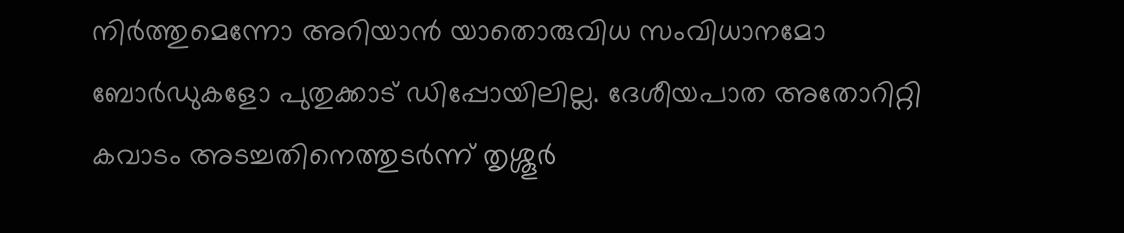നിർത്തുമെന്നോ അറിയാൻ യാതൊരുവിധ സംവിധാനമോ ബോർഡുകളോ പുതുക്കാട് ഡിപ്പോയിലില്ല. ദേശീയപാത അതോറിറ്റി കവാടം അടച്ചതിനെത്തുടർന്ന് തൃശ്ശൂർ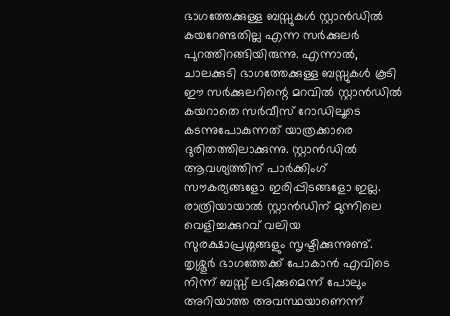ഭാഗത്തേക്കുള്ള ബസ്സുകൾ സ്റ്റാൻഡിൽ കയറേണ്ടതില്ല എന്ന സർക്കുലർ പുറത്തിറങ്ങിയിരുന്നു. എന്നാൽ, ചാലക്കുടി ഭാഗത്തേക്കുള്ള ബസ്സുകൾ കൂടി ഈ സർക്കുലറിന്റെ മറവിൽ സ്റ്റാൻഡിൽ കയറാതെ സർവീസ് റോഡിലൂടെ കടന്നുപോകുന്നത് യാത്രക്കാരെ ദുരിതത്തിലാക്കുന്നു. സ്റ്റാൻഡിൽ ആവശ്യത്തിന് പാർക്കിംഗ് സൗകര്യങ്ങളോ ഇരിപ്പിടങ്ങളോ ഇല്ല. രാത്രിയായാൽ സ്റ്റാൻഡിന് മുന്നിലെ വെളിച്ചക്കുറവ് വലിയ സുരക്ഷാപ്രശ്നങ്ങളും സൃഷ്ടിക്കുന്നുണ്ട്. തൃശ്ശൂർ ഭാഗത്തേക്ക് പോകാൻ എവിടെ നിന്ന് ബസ്സ് ലഭിക്കുമെന്ന് പോലും അറിയാത്ത അവസ്ഥയാണെന്ന്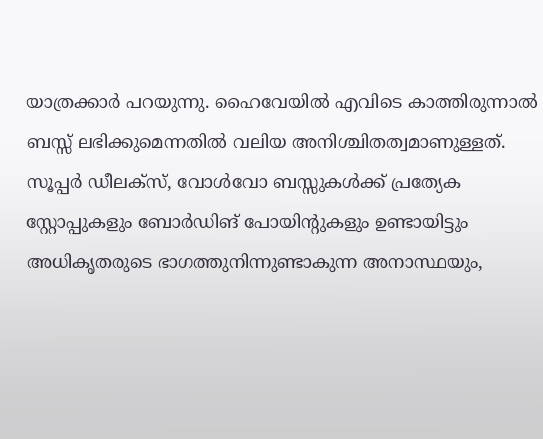യാത്രക്കാർ പറയുന്നു. ഹൈവേയിൽ എവിടെ കാത്തിരുന്നാൽ ബസ്സ് ലഭിക്കുമെന്നതിൽ വലിയ അനിശ്ചിതത്വമാണുള്ളത്. സൂപ്പർ ഡീലക്സ്, വോൾവോ ബസ്സുകൾക്ക് പ്രത്യേക സ്റ്റോപ്പുകളും ബോർഡിങ് പോയിന്റുകളും ഉണ്ടായിട്ടും അധികൃതരുടെ ഭാഗത്തുനിന്നുണ്ടാകുന്ന അനാസ്ഥയും,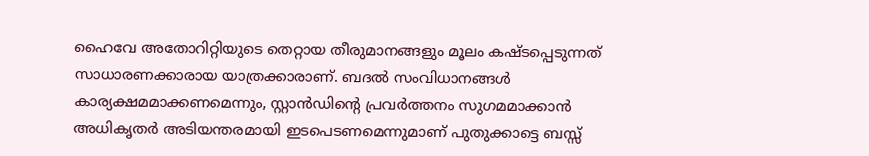ഹൈവേ അതോറിറ്റിയുടെ തെറ്റായ തീരുമാനങ്ങളും മൂലം കഷ്ടപ്പെടുന്നത് സാധാരണക്കാരായ യാത്രക്കാരാണ്. ബദൽ സംവിധാനങ്ങൾ കാര്യക്ഷമമാക്കണമെന്നും, സ്റ്റാൻഡിന്റെ പ്രവർത്തനം സുഗമമാക്കാൻ അധികൃതർ അടിയന്തരമായി ഇടപെടണമെന്നുമാണ് പുതുക്കാട്ടെ ബസ്സ്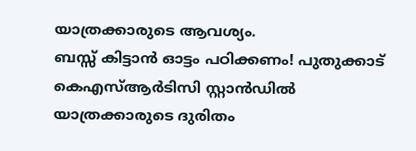യാത്രക്കാരുടെ ആവശ്യം.
ബസ്സ് കിട്ടാൻ ഓട്ടം പഠിക്കണം! പുതുക്കാട് കെഎസ്ആർടിസി സ്റ്റാൻഡിൽ യാത്രക്കാരുടെ ദുരിതം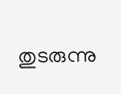തുടരുന്നു